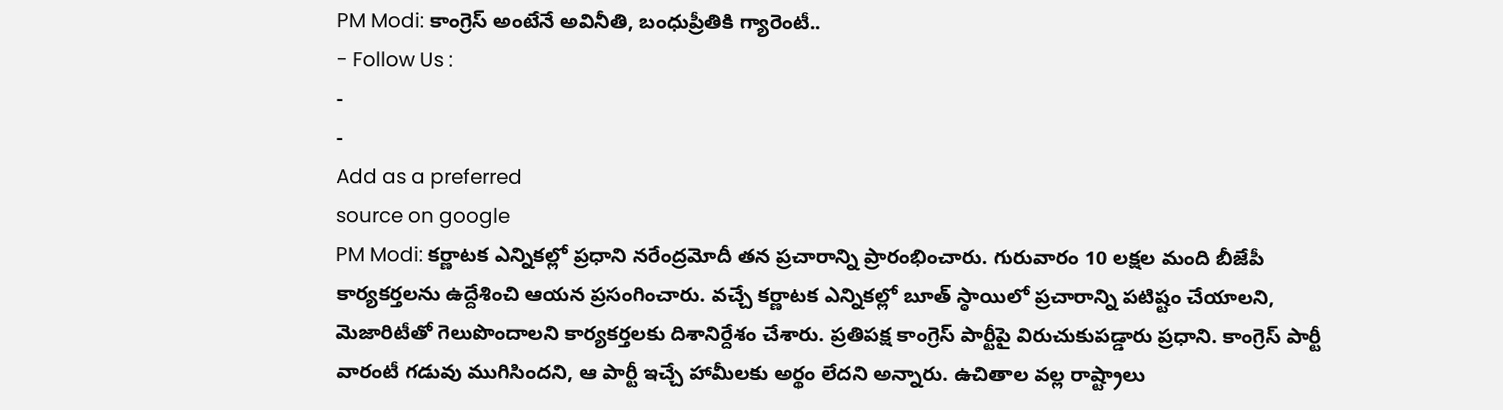PM Modi: కాంగ్రెస్ అంటేనే అవినీతి, బంధుప్రీతికి గ్యారెంటీ..
- Follow Us :
-
-
Add as a preferred
source on google
PM Modi: కర్ణాటక ఎన్నికల్లో ప్రధాని నరేంద్రమోదీ తన ప్రచారాన్ని ప్రారంభించారు. గురువారం 10 లక్షల మంది బీజేపీ కార్యకర్తలను ఉద్దేశించి ఆయన ప్రసంగించారు. వచ్చే కర్ణాటక ఎన్నికల్లో బూత్ స్ఠాయిలో ప్రచారాన్ని పటిష్టం చేయాలని, మెజారిటీతో గెలుపొందాలని కార్యకర్తలకు దిశానిర్దేశం చేశారు. ప్రతిపక్ష కాంగ్రెస్ పార్టీపై విరుచుకుపడ్డారు ప్రధాని. కాంగ్రెస్ పార్టీ వారంటీ గడువు ముగిసిందని, ఆ పార్టీ ఇచ్చే హామీలకు అర్థం లేదని అన్నారు. ఉచితాల వల్ల రాష్ట్రాలు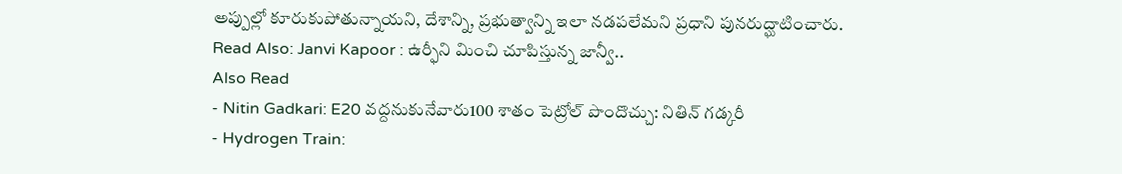అప్పుల్లో కూరుకుపోతున్నాయని, దేశాన్ని, ప్రభుత్వాన్ని ఇలా నడపలేమని ప్రధాని పునరుద్ఘాటించారు.
Read Also: Janvi Kapoor : ఉర్ఫీని మించి చూపిస్తున్న జాన్వీ..
Also Read
- Nitin Gadkari: E20 వద్దనుకునేవారు100 శాతం పెట్రోల్ పొందొచ్చు: నితిన్ గడ్కరీ
- Hydrogen Train: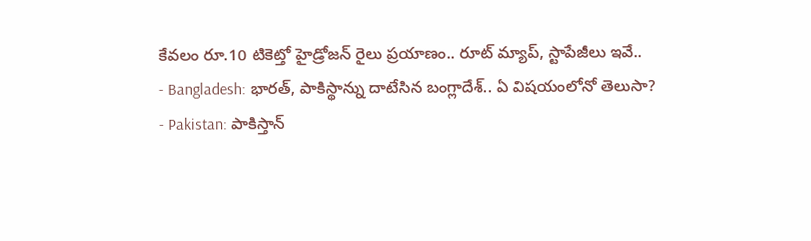కేవలం రూ.10 టికెట్తో హైడ్రోజన్ రైలు ప్రయాణం.. రూట్ మ్యాప్, స్టాపేజీలు ఇవే..
- Bangladesh: భారత్, పాకిస్థాన్ను దాటేసిన బంగ్లాదేశ్.. ఏ విషయంలోనో తెలుసా?
- Pakistan: పాకిస్తాన్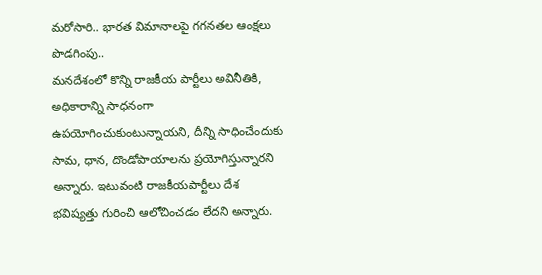మరోసారి.. భారత విమానాలపై గగనతల ఆంక్షలు పొడగింపు..
మనదేశంలో కొన్ని రాజకీయ పార్టీలు అవినీతికి, అధికారాన్ని సాధనంగా ఉపయోగించుకుంటున్నాయని, దీన్ని సాధించేందుకు సామ, ధాన, దొండోపాయాలను ప్రయోగిస్తున్నారని అన్నారు. ఇటువంటి రాజకీయపార్టీలు దేశ భవిష్యత్తు గురించి ఆలోచించడం లేదని అన్నారు.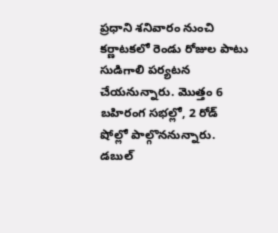ప్రధాని శనివారం నుంచి కర్ణాటకలో రెండు రోజుల పాటు సుడిగాలి పర్యటన చేయనున్నారు. మొత్తం 6 బహిరంగ సభల్లో, 2 రోడ్ షోల్లో పాల్గొననున్నారు. డబుల్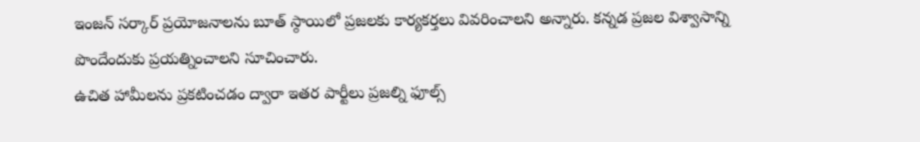ఇంజన్ సర్కార్ ప్రయోజనాలను బూత్ స్ఠాయిలో ప్రజలకు కార్యకర్తలు వివరించాలని అన్నారు. కన్నడ ప్రజల విశ్వాసాన్ని పొందేందుకు ప్రయత్నించాలని సూచించారు.
ఉచిత హామీలను ప్రకటించడం ద్వారా ఇతర పార్టీలు ప్రజల్ని ఫూల్స్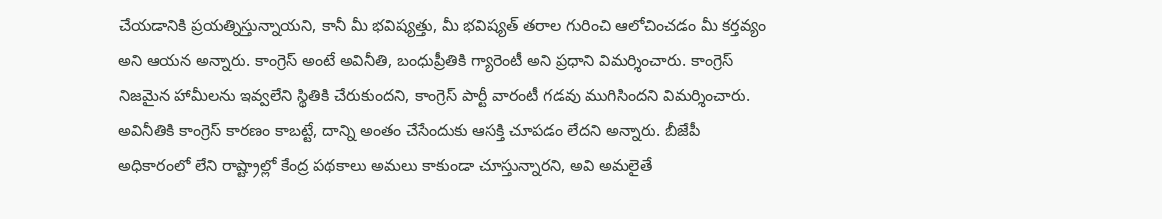చేయడానికి ప్రయత్నిస్తున్నాయని, కానీ మీ భవిష్యత్తు, మీ భవిష్యత్ తరాల గురించి ఆలోచించడం మీ కర్తవ్యం అని ఆయన అన్నారు. కాంగ్రెస్ అంటే అవినీతి, బంధుప్రీతికి గ్యారెంటీ అని ప్రధాని విమర్శించారు. కాంగ్రెస్ నిజమైన హామీలను ఇవ్వలేని స్థితికి చేరుకుందని, కాంగ్రెస్ పార్టీ వారంటీ గడవు ముగిసిందని విమర్శించారు. అవినీతికి కాంగ్రెస్ కారణం కాబట్టే, దాన్ని అంతం చేసేందుకు ఆసక్తి చూపడం లేదని అన్నారు. బీజేపీ అధికారంలో లేని రాష్ట్రాల్లో కేంద్ర పథకాలు అమలు కాకుండా చూస్తున్నారని, అవి అమలైతే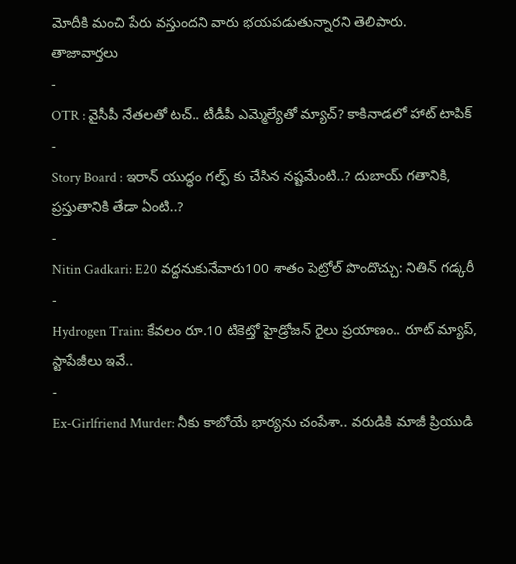మోదీకి మంచి పేరు వస్తుందని వారు భయపడుతున్నారని తెలిపారు.
తాజావార్తలు
-
OTR : వైసీపీ నేతలతో టచ్.. టీడీపీ ఎమ్మెల్యేతో మ్యాచ్? కాకినాడలో హాట్ టాపిక్
-
Story Board : ఇరాన్ యుద్ధం గల్ఫ్ కు చేసిన నష్టమేంటి..? దుబాయ్ గతానికి, ప్రస్తుతానికి తేడా ఏంటి..?
-
Nitin Gadkari: E20 వద్దనుకునేవారు100 శాతం పెట్రోల్ పొందొచ్చు: నితిన్ గడ్కరీ
-
Hydrogen Train: కేవలం రూ.10 టికెట్తో హైడ్రోజన్ రైలు ప్రయాణం.. రూట్ మ్యాప్, స్టాపేజీలు ఇవే..
-
Ex-Girlfriend Murder: నీకు కాబోయే భార్యను చంపేశా.. వరుడికి మాజీ ప్రియుడి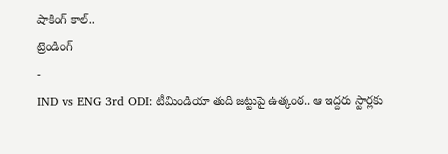షాకింగ్ కాల్..
ట్రెండింగ్
-
IND vs ENG 3rd ODI: టీమిండియా తుది జట్టుపై ఉత్కంఠ.. ఆ ఇద్దరు స్టార్లకు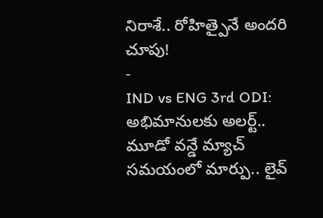నిరాశే.. రోహిత్పైనే అందరి చూపు!
-
IND vs ENG 3rd ODI: అభిమానులకు అలర్ట్.. మూడో వన్డే మ్యాచ్ సమయంలో మార్పు.. లైవ్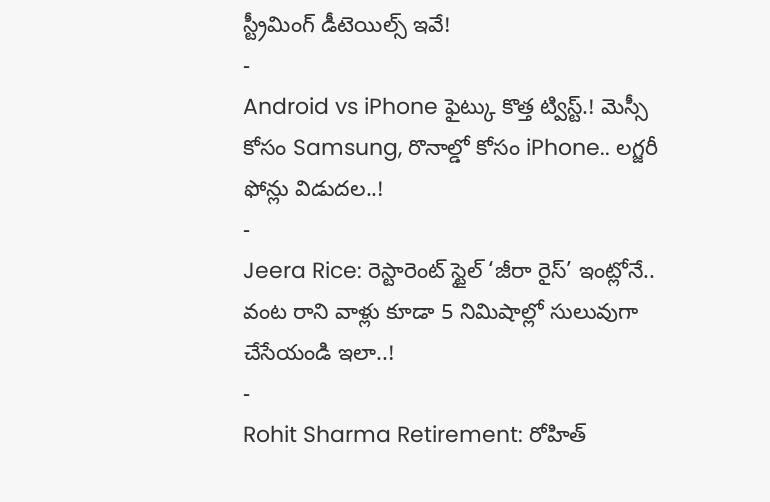స్ట్రీమింగ్ డీటెయిల్స్ ఇవే!
-
Android vs iPhone ఫైట్కు కొత్త ట్విస్ట్.! మెస్సీ కోసం Samsung, రొనాల్డో కోసం iPhone.. లగ్జరీ ఫోన్లు విడుదల..!
-
Jeera Rice: రెస్టారెంట్ స్టైల్ ‘జీరా రైస్’ ఇంట్లోనే.. వంట రాని వాళ్లు కూడా 5 నిమిషాల్లో సులువుగా చేసేయండి ఇలా..!
-
Rohit Sharma Retirement: రోహిత్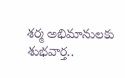శర్మ అభిమానులకు శుభవార్త..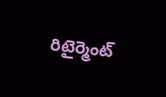రిటైర్మెంట్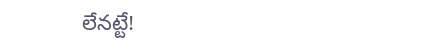లేనట్టే!